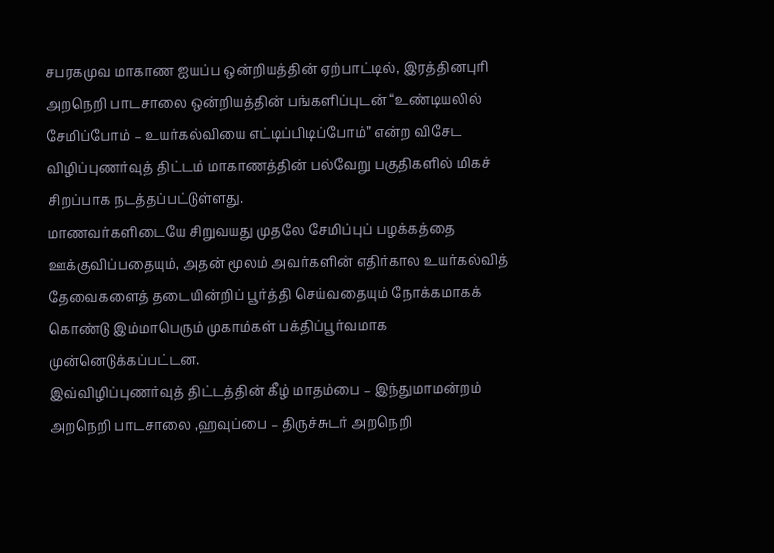சபரகமுவ மாகாண ஐயப்ப ஒன்றியத்தின் ஏற்பாட்டில், இரத்தினபுரி அறநெறி பாடசாலை ஒன்றியத்தின் பங்களிப்புடன் “உண்டியலில் சேமிப்போம் – உயர்கல்வியை எட்டிப்பிடிப்போம்” என்ற விசேட விழிப்புணர்வுத் திட்டம் மாகாணத்தின் பல்வேறு பகுதிகளில் மிகச் சிறப்பாக நடத்தப்பட்டுள்ளது.
மாணவர்களிடையே சிறுவயது முதலே சேமிப்புப் பழக்கத்தை ஊக்குவிப்பதையும், அதன் மூலம் அவர்களின் எதிர்கால உயர்கல்வித் தேவைகளைத் தடையின்றிப் பூர்த்தி செய்வதையும் நோக்கமாகக் கொண்டு இம்மாபெரும் முகாம்கள் பக்திப்பூர்வமாக முன்னெடுக்கப்பட்டன.
இவ்விழிப்புணர்வுத் திட்டத்தின் கீழ் மாதம்பை – இந்துமாமன்றம் அறநெறி பாடசாலை ,ஹவுப்பை – திருச்சுடர் அறநெறி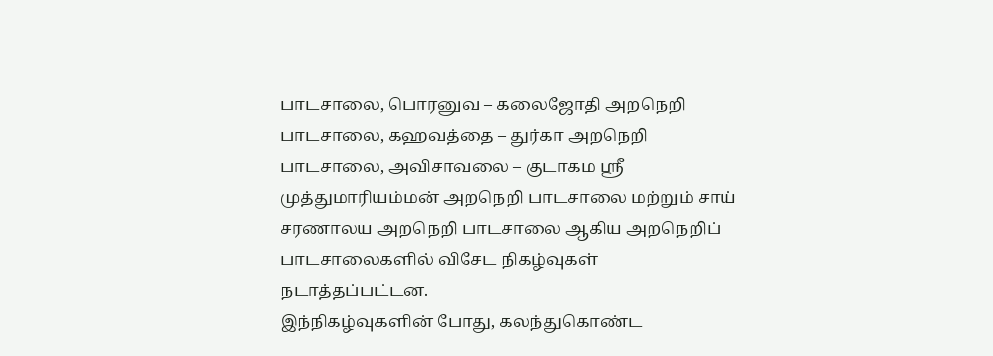பாடசாலை, பொரனுவ – கலைஜோதி அறநெறி பாடசாலை, கஹவத்தை – துர்கா அறநெறி பாடசாலை, அவிசாவலை – குடாகம ஸ்ரீ முத்துமாரியம்மன் அறநெறி பாடசாலை மற்றும் சாய் சரணாலய அறநெறி பாடசாலை ஆகிய அறநெறிப் பாடசாலைகளில் விசேட நிகழ்வுகள் நடாத்தப்பட்டன.
இந்நிகழ்வுகளின் போது, கலந்துகொண்ட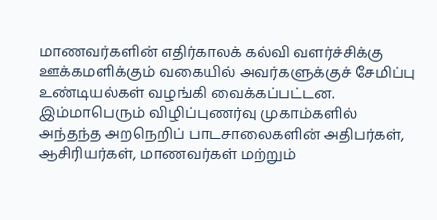மாணவர்களின் எதிர்காலக் கல்வி வளர்ச்சிக்கு ஊக்கமளிக்கும் வகையில் அவர்களுக்குச் சேமிப்பு உண்டியல்கள் வழங்கி வைக்கப்பட்டன.
இம்மாபெரும் விழிப்புணர்வு முகாம்களில் அந்தந்த அறநெறிப் பாடசாலைகளின் அதிபர்கள், ஆசிரியர்கள், மாணவர்கள் மற்றும்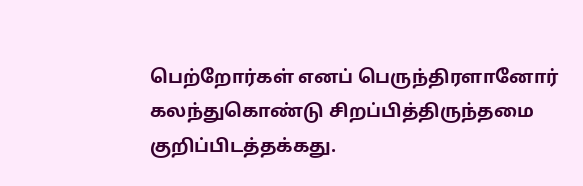பெற்றோர்கள் எனப் பெருந்திரளானோர் கலந்துகொண்டு சிறப்பித்திருந்தமை குறிப்பிடத்தக்கது.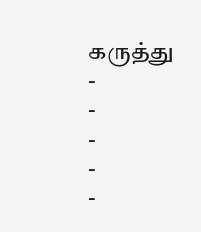கருத்து
-
-
-
-
-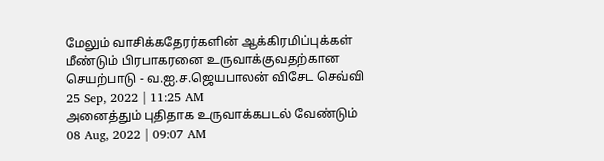மேலும் வாசிக்கதேரர்களின் ஆக்கிரமிப்புக்கள் மீண்டும் பிரபாகரனை உருவாக்குவதற்கான செயற்பாடு - வ.ஐ.ச.ஜெயபாலன் விசேட செவ்வி
25 Sep, 2022 | 11:25 AM
அனைத்தும் புதிதாக உருவாக்கபடல் வேண்டும்
08 Aug, 2022 | 09:07 AM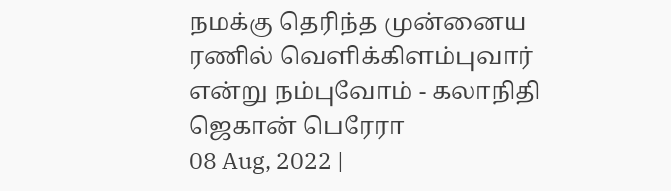நமக்கு தெரிந்த முன்னைய ரணில் வெளிக்கிளம்புவார் என்று நம்புவோம் - கலாநிதி ஜெகான் பெரேரா
08 Aug, 2022 |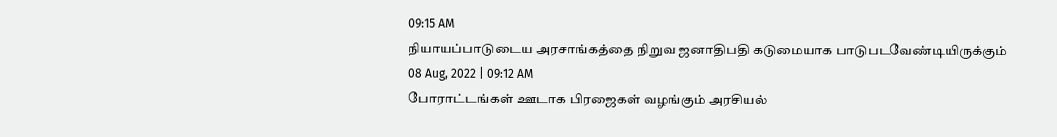09:15 AM
நியாயப்பாடுடைய அரசாங்கத்தை நிறுவ ஜனாதிபதி கடுமையாக பாடுபடவேண்டியிருக்கும்
08 Aug, 2022 | 09:12 AM
போராட்டங்கள் ஊடாக பிரஜைகள் வழங்கும் அரசியல்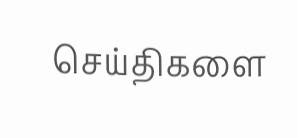செய்திகளை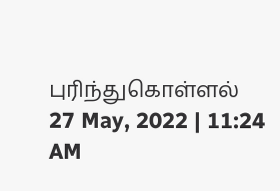புரிந்துகொள்ளல்
27 May, 2022 | 11:24 AM